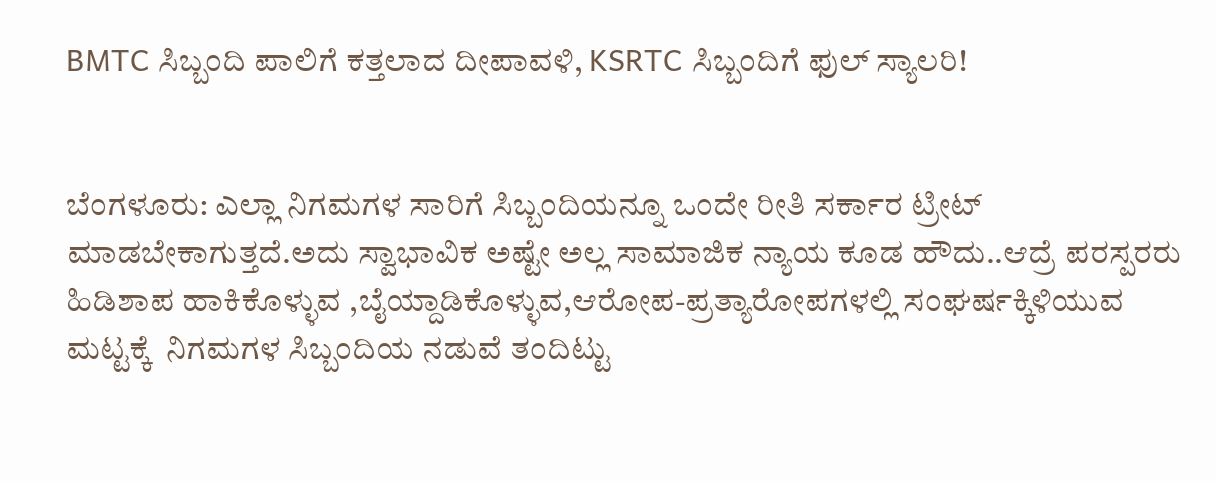BMTC ಸಿಬ್ಬಂದಿ ಪಾಲಿಗೆ ಕತ್ತಲಾದ ದೀಪಾವಳಿ, KSRTC ಸಿಬ್ಬಂದಿಗೆ ಫುಲ್ ಸ್ಯಾಲರಿ!


ಬೆಂಗಳೂರು: ಎಲ್ಲಾ ನಿಗಮಗಳ ಸಾರಿಗೆ ಸಿಬ್ಬಂದಿಯನ್ನೂ ಒಂದೇ ರೀತಿ ಸರ್ಕಾರ ಟ್ರೀಟ್ ಮಾಡಬೇಕಾಗುತ್ತದೆ.ಅದು ಸ್ವಾಭಾವಿಕ ಅಷ್ಟೇ ಅಲ್ಲ ಸಾಮಾಜಿಕ ನ್ಯಾಯ ಕೂಡ ಹೌದು..ಆದ್ರೆ ಪರಸ್ಪರರು ಹಿಡಿಶಾಪ ಹಾಕಿಕೊಳ್ಳುವ ,ಬೈಯ್ದಾಡಿಕೊಳ್ಳುವ,ಆರೋಪ-ಪ್ರತ್ಯಾರೋಪಗಳಲ್ಲಿ ಸಂಘರ್ಷಕ್ಕಿಳಿಯುವ ಮಟ್ಟಕ್ಕೆ  ನಿಗಮಗಳ ಸಿಬ್ಬಂದಿಯ ನಡುವೆ ತಂದಿಟ್ಟು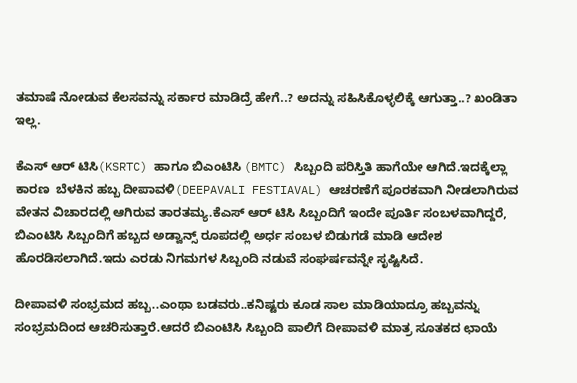ತಮಾಷೆ ನೋಡುವ ಕೆಲಸವನ್ನು ಸರ್ಕಾರ ಮಾಡಿದ್ರೆ ಹೇಗೆ..? ಅದನ್ನು ಸಹಿಸಿಕೊಳ್ಳಲಿಕ್ಕೆ ಆಗುತ್ತಾ..? ಖಂಡಿತಾ ಇಲ್ಲ.

ಕೆಎಸ್ ಆರ್ ಟಿಸಿ(KSRTC) ಹಾಗೂ ಬಿಎಂಟಿಸಿ (BMTC) ಸಿಬ್ಬಂದಿ ಪರಿಸ್ತಿತಿ ಹಾಗೆಯೇ ಆಗಿದೆ.ಇದಕ್ಕೆಲ್ಲಾ ಕಾರಣ  ಬೆಳಕಿನ ಹಬ್ಬ ದೀಪಾವಳಿ(DEEPAVALI FESTIAVAL) ಆಚರಣೆಗೆ ಪೂರಕವಾಗಿ ನೀಡಲಾಗಿರುವ ವೇತನ ವಿಚಾರದಲ್ಲಿ ಆಗಿರುವ ತಾರತಮ್ಯ.ಕೆಎಸ್ ಆರ್ ಟಿಸಿ ಸಿಬ್ಬಂದಿಗೆ ಇಂದೇ ಪೂರ್ತಿ ಸಂಬಳವಾಗಿದ್ದರೆ, ಬಿಎಂಟಿಸಿ ಸಿಬ್ಬಂದಿಗೆ ಹಬ್ಬದ ಅಡ್ವಾನ್ಸ್ ರೂಪದಲ್ಲಿ ಅರ್ಧ ಸಂಬಳ ಬಿಡುಗಡೆ ಮಾಡಿ ಆದೇಶ ಹೊರಡಿಸಲಾಗಿದೆ.ಇದು ಎರಡು ನಿಗಮಗಳ ಸಿಬ್ಬಂದಿ ನಡುವೆ ಸಂಘರ್ಷವನ್ನೇ ಸೃಷ್ಟಿಸಿದೆ.

ದೀಪಾವಳಿ ಸಂಭ್ರಮದ ಹಬ್ಬ..ಎಂಥಾ ಬಡವರು..ಕನಿಷ್ಟರು ಕೂಡ ಸಾಲ ಮಾಡಿಯಾದ್ರೂ ಹಬ್ಬವನ್ನು ಸಂಭ್ರಮದಿಂದ ಆಚರಿಸುತ್ತಾರೆ.ಆದರೆ ಬಿಎಂಟಿಸಿ ಸಿಬ್ಬಂದಿ ಪಾಲಿಗೆ ದೀಪಾವಳಿ ಮಾತ್ರ ಸೂತಕದ ಛಾಯೆ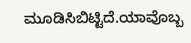ಮೂಡಿಸಿಬಿಟ್ಟಿದೆ.ಯಾವೊಬ್ಬ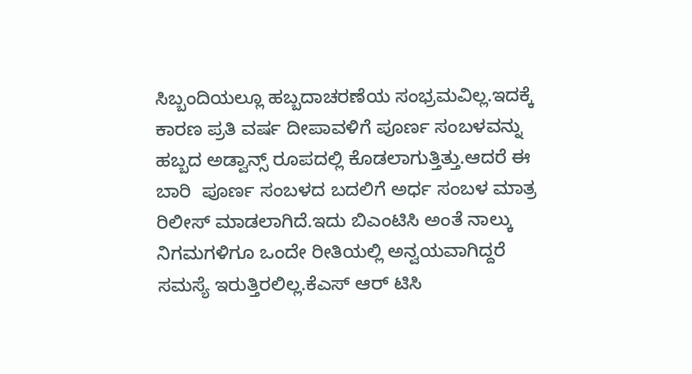ಸಿಬ್ಬಂದಿಯಲ್ಲೂ ಹಬ್ಬದಾಚರಣೆಯ ಸಂಭ್ರಮವಿಲ್ಲ.ಇದಕ್ಕೆ ಕಾರಣ ಪ್ರತಿ ವರ್ಷ ದೀಪಾವಳಿಗೆ ಪೂರ್ಣ ಸಂಬಳವನ್ನು ಹಬ್ಬದ ಅಡ್ವಾನ್ಸ್ ರೂಪದಲ್ಲಿ ಕೊಡಲಾಗುತ್ತಿತ್ತು.ಆದರೆ ಈ ಬಾರಿ  ಪೂರ್ಣ ಸಂಬಳದ ಬದಲಿಗೆ ಅರ್ಧ ಸಂಬಳ ಮಾತ್ರ ರಿಲೀಸ್ ಮಾಡಲಾಗಿದೆ.ಇದು ಬಿಎಂಟಿಸಿ ಅಂತೆ ನಾಲ್ಕು ನಿಗಮಗಳಿಗೂ ಒಂದೇ ರೀತಿಯಲ್ಲಿ ಅನ್ವಯವಾಗಿದ್ದರೆ ಸಮಸ್ಯೆ ಇರುತ್ತಿರಲಿಲ್ಲ.ಕೆಎಸ್ ಆರ್ ಟಿಸಿ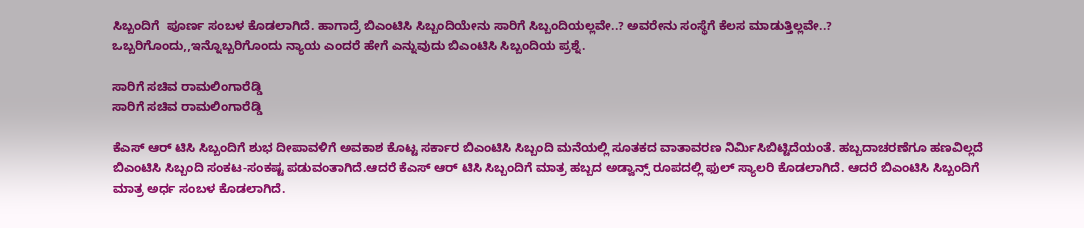ಸಿಬ್ಬಂದಿಗೆ  ಪೂರ್ಣ ಸಂಬಳ ಕೊಡಲಾಗಿದೆ. ಹಾಗಾದ್ರೆ ಬಿಎಂಟಿಸಿ ಸಿಬ್ಬಂದಿಯೇನು ಸಾರಿಗೆ ಸಿಬ್ಬಂದಿಯಲ್ಲವೇ..? ಅವರೇನು ಸಂಸ್ಥೆಗೆ ಕೆಲಸ ಮಾಡುತ್ತಿಲ್ಲವೇ..? ಒಬ್ಬರಿಗೊಂದು,,ಇನ್ನೊಬ್ಬರಿಗೊಂದು ನ್ಯಾಯ ಎಂದರೆ ಹೇಗೆ ಎನ್ನುವುದು ಬಿಎಂಟಿಸಿ ಸಿಬ್ಬಂದಿಯ ಪ್ರಶ್ನೆ.

ಸಾರಿಗೆ ಸಚಿವ ರಾಮಲಿಂಗಾರೆಡ್ಡಿ
ಸಾರಿಗೆ ಸಚಿವ ರಾಮಲಿಂಗಾರೆಡ್ಡಿ

ಕೆಎಸ್ ಆರ್ ಟಿಸಿ ಸಿಬ್ಬಂದಿಗೆ ಶುಭ ದೀಪಾವಳಿಗೆ ಅವಕಾಶ ಕೊಟ್ಟ ಸರ್ಕಾರ ಬಿಎಂಟಿಸಿ ಸಿಬ್ಬಂದಿ ಮನೆಯಲ್ಲಿ ಸೂತಕದ ವಾತಾವರಣ ನಿರ್ಮಿಸಿಬಿಟ್ಟಿದೆಯಂತೆ. ಹಬ್ಬದಾಚರಣೆಗೂ ಹಣವಿಲ್ಲದೆ  ಬಿಎಂಟಿಸಿ ಸಿಬ್ಬಂದಿ ಸಂಕಟ-ಸಂಕಷ್ಟ ಪಡುವಂತಾಗಿದೆ.ಆದರೆ ಕೆಎಸ್ ಆರ್ ಟಿಸಿ ಸಿಬ್ಬಂದಿಗೆ ಮಾತ್ರ ಹಬ್ಬದ ಅಡ್ವಾನ್ಸ್ ರೂಪದಲ್ಲಿ ಫುಲ್ ಸ್ಯಾಲರಿ ಕೊಡಲಾಗಿದೆ. ಆದರೆ ಬಿಎಂಟಿಸಿ ಸಿಬ್ಬಂದಿಗೆ ಮಾತ್ರ ಅರ್ಧ ಸಂಬಳ ಕೊಡಲಾಗಿದೆ.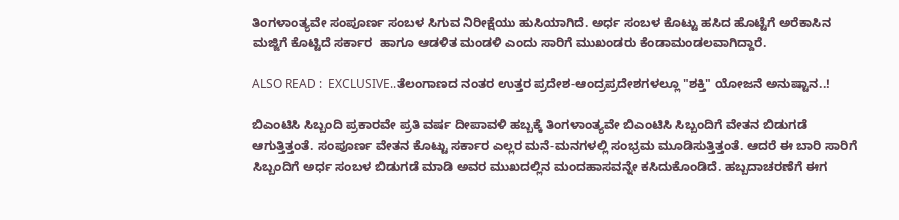ತಿಂಗಳಾಂತ್ಯವೇ ಸಂಪೂರ್ಣ ಸಂಬಳ ಸಿಗುವ ನಿರೀಕ್ಷೆಯು ಹುಸಿಯಾಗಿದೆ. ಅರ್ಧ ಸಂಬಳ ಕೊಟ್ಟು ಹಸಿದ ಹೊಟ್ಟೆಗೆ ಅರೆಕಾಸಿನ ಮಜ್ಜಿಗೆ ಕೊಟ್ಟಿದೆ ಸರ್ಕಾರ  ಹಾಗೂ ಆಡಳಿತ ಮಂಡಳಿ ಎಂದು ಸಾರಿಗೆ ಮುಖಂಡರು ಕೆಂಡಾಮಂಡಲವಾಗಿದ್ದಾರೆ.

ALSO READ :  EXCLUSIVE..ತೆಲಂಗಾಣದ ನಂತರ ಉತ್ತರ ಪ್ರದೇಶ-ಆಂದ್ರಪ್ರದೇಶಗಳಲ್ಲೂ "ಶಕ್ತಿ" ಯೋಜನೆ ಅನುಷ್ಟಾನ..!

ಬಿಎಂಟಿಸಿ ಸಿಬ್ಬಂದಿ ಪ್ರಕಾರವೇ ಪ್ರತಿ ವರ್ಷ ದೀಪಾವಳಿ ಹಬ್ಬಕ್ಕೆ ತಿಂಗಳಾಂತ್ಯವೇ ಬಿಎಂಟಿಸಿ ಸಿಬ್ಬಂದಿಗೆ ವೇತನ ಬಿಡುಗಡೆ ಆಗುತ್ತಿತ್ತಂತೆ. ಸಂಪೂರ್ಣ ವೇತನ ಕೊಟ್ಟು ಸರ್ಕಾರ ಎಲ್ಲರ ಮನೆ-ಮನಗಳಲ್ಲಿ ಸಂಭ್ರಮ ಮೂಡಿಸುತ್ತಿತ್ತಂತೆ. ಆದರೆ ಈ ಬಾರಿ ಸಾರಿಗೆ ಸಿಬ್ಬಂದಿಗೆ ಅರ್ಧ ಸಂಬಳ ಬಿಡುಗಡೆ ಮಾಡಿ ಅವರ ಮುಖದಲ್ಲಿನ ಮಂದಹಾಸವನ್ನೇ ಕಸಿದುಕೊಂಡಿದೆ. ಹಬ್ಬದಾಚರಣೆಗೆ ಈಗ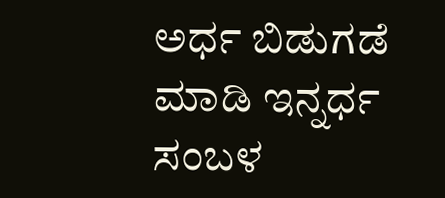ಅರ್ಧ ಬಿಡುಗಡೆ ಮಾಡಿ ಇನ್ನರ್ಧ ಸಂಬಳ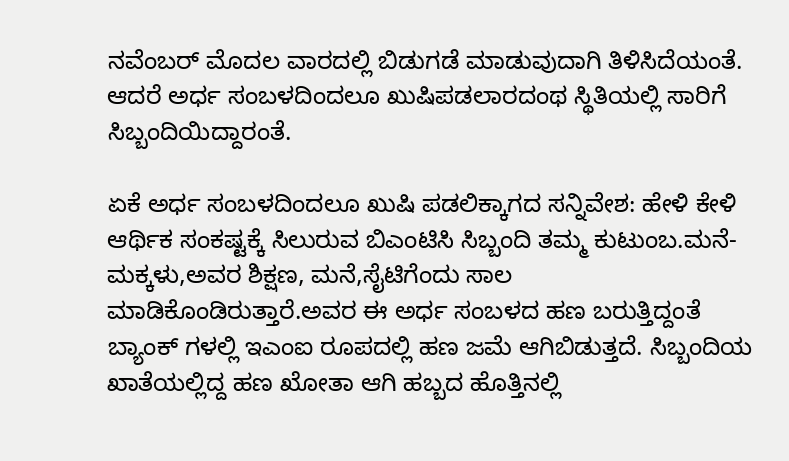ನವೆಂಬರ್ ಮೊದಲ ವಾರದಲ್ಲಿ ಬಿಡುಗಡೆ ಮಾಡುವುದಾಗಿ ತಿಳಿಸಿದೆಯಂತೆ. ಆದರೆ ಅರ್ಧ ಸಂಬಳದಿಂದಲೂ ಖುಷಿಪಡಲಾರದಂಥ ಸ್ಥಿತಿಯಲ್ಲಿ ಸಾರಿಗೆ ಸಿಬ್ಬಂದಿಯಿದ್ದಾರಂತೆ.

ಏಕೆ ಅರ್ಧ ಸಂಬಳದಿಂದಲೂ ಖುಷಿ ಪಡಲಿಕ್ಕಾಗದ ಸನ್ನಿವೇಶ: ಹೇಳಿ ಕೇಳಿ ಆರ್ಥಿಕ ಸಂಕಷ್ಟಕ್ಕೆ ಸಿಲುರುವ ಬಿಎಂಟಿಸಿ ಸಿಬ್ಬಂದಿ ತಮ್ಮ ಕುಟುಂಬ.ಮನೆ-ಮಕ್ಕಳು,ಅವರ ಶಿಕ್ಷಣ, ಮನೆ,ಸೈಟಿಗೆಂದು ಸಾಲ ಮಾಡಿಕೊಂಡಿರುತ್ತಾರೆ.ಅವರ ಈ ಅರ್ಧ ಸಂಬಳದ ಹಣ ಬರುತ್ತಿದ್ದಂತೆ  ಬ್ಯಾಂಕ್ ಗಳಲ್ಲಿ ಇಎಂಐ ರೂಪದಲ್ಲಿ ಹಣ ಜಮೆ ಆಗಿಬಿಡುತ್ತದೆ. ಸಿಬ್ಬಂದಿಯ ಖಾತೆಯಲ್ಲಿದ್ದ ಹಣ ಖೋತಾ ಆಗಿ ಹಬ್ಬದ ಹೊತ್ತಿನಲ್ಲಿ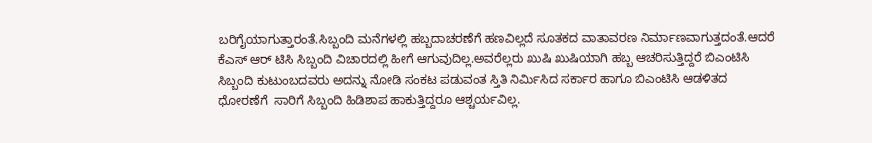ಬರಿಗೈಯಾಗುತ್ತಾರಂತೆ.ಸಿಬ್ಬಂದಿ ಮನೆಗಳಲ್ಲಿ ಹಬ್ಬದಾಚರಣೆಗೆ ಹಣವಿಲ್ಲದೆ ಸೂತಕದ ವಾತಾವರಣ ನಿರ್ಮಾಣವಾಗುತ್ತದಂತೆ.ಆದರೆ ಕೆಎಸ್ ಆರ್ ಟಿಸಿ ಸಿಬ್ಬಂದಿ ವಿಚಾರದಲ್ಲಿ ಹೀಗೆ ಆಗುವುದಿಲ್ಲ.ಅವರೆಲ್ಲರು ಖುಷಿ ಖುಷಿಯಾಗಿ ಹಬ್ಬ ಆಚರಿಸುತ್ತಿದ್ದರೆ ಬಿಎಂಟಿಸಿ ಸಿಬ್ಬಂದಿ ಕುಟುಂಬದವರು ಅದನ್ನು ನೋಡಿ ಸಂಕಟ ಪಡುವಂತ ಸ್ತಿತಿ ನಿರ್ಮಿಸಿದ ಸರ್ಕಾರ ಹಾಗೂ ಬಿಎಂಟಿಸಿ ಆಡಳಿತದ ಧೋರಣೆಗೆ  ಸಾರಿಗೆ ಸಿಬ್ಬಂದಿ ಹಿಡಿಶಾಪ ಹಾಕುತ್ತಿದ್ದರೂ ಆಶ್ಚರ್ಯವಿಲ್ಲ.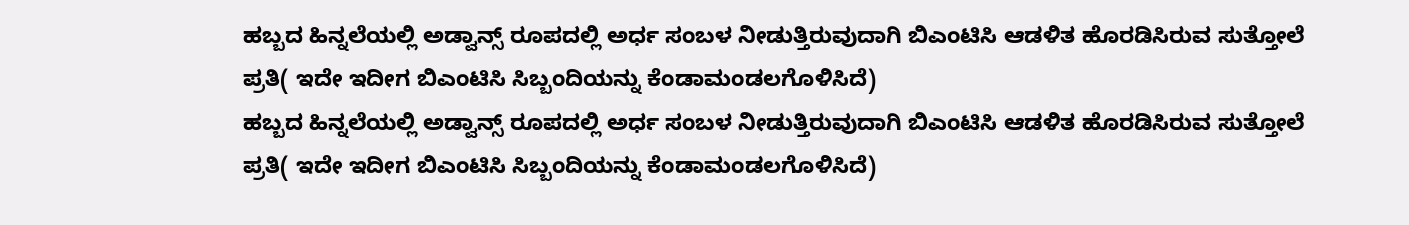ಹಬ್ಬದ ಹಿನ್ನಲೆಯಲ್ಲಿ ಅಡ್ವಾನ್ಸ್ ರೂಪದಲ್ಲಿ ಅರ್ಧ ಸಂಬಳ ನೀಡುತ್ತಿರುವುದಾಗಿ ಬಿಎಂಟಿಸಿ ಆಡಳಿತ ಹೊರಡಿಸಿರುವ ಸುತ್ತೋಲೆ ಪ್ರತಿ( ಇದೇ ಇದೀಗ ಬಿಎಂಟಿಸಿ ಸಿಬ್ಬಂದಿಯನ್ನು ಕೆಂಡಾಮಂಡಲಗೊಳಿಸಿದೆ)
ಹಬ್ಬದ ಹಿನ್ನಲೆಯಲ್ಲಿ ಅಡ್ವಾನ್ಸ್ ರೂಪದಲ್ಲಿ ಅರ್ಧ ಸಂಬಳ ನೀಡುತ್ತಿರುವುದಾಗಿ ಬಿಎಂಟಿಸಿ ಆಡಳಿತ ಹೊರಡಿಸಿರುವ ಸುತ್ತೋಲೆ ಪ್ರತಿ( ಇದೇ ಇದೀಗ ಬಿಎಂಟಿಸಿ ಸಿಬ್ಬಂದಿಯನ್ನು ಕೆಂಡಾಮಂಡಲಗೊಳಿಸಿದೆ)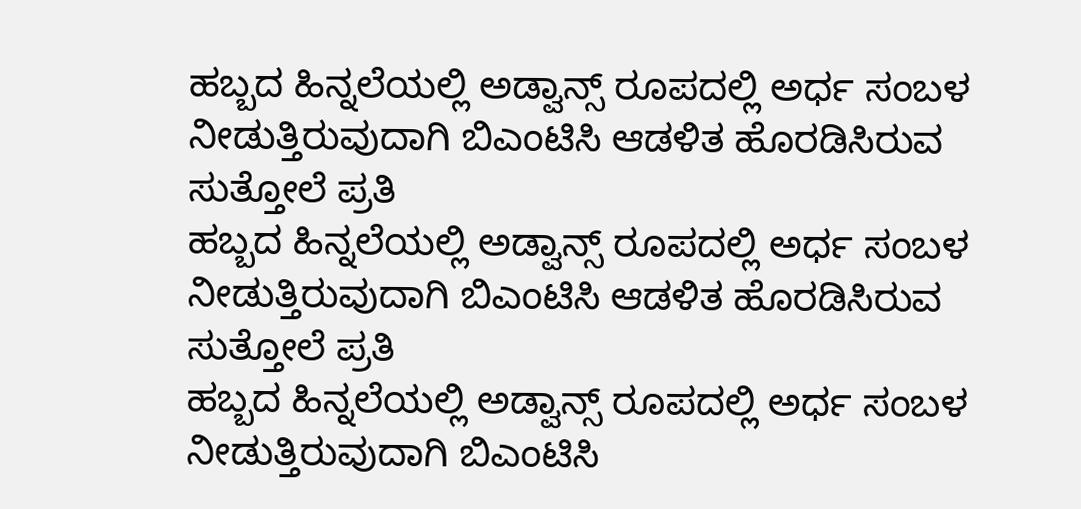ಹಬ್ಬದ ಹಿನ್ನಲೆಯಲ್ಲಿ ಅಡ್ವಾನ್ಸ್ ರೂಪದಲ್ಲಿ ಅರ್ಧ ಸಂಬಳ ನೀಡುತ್ತಿರುವುದಾಗಿ ಬಿಎಂಟಿಸಿ ಆಡಳಿತ ಹೊರಡಿಸಿರುವ ಸುತ್ತೋಲೆ ಪ್ರತಿ
ಹಬ್ಬದ ಹಿನ್ನಲೆಯಲ್ಲಿ ಅಡ್ವಾನ್ಸ್ ರೂಪದಲ್ಲಿ ಅರ್ಧ ಸಂಬಳ ನೀಡುತ್ತಿರುವುದಾಗಿ ಬಿಎಂಟಿಸಿ ಆಡಳಿತ ಹೊರಡಿಸಿರುವ ಸುತ್ತೋಲೆ ಪ್ರತಿ
ಹಬ್ಬದ ಹಿನ್ನಲೆಯಲ್ಲಿ ಅಡ್ವಾನ್ಸ್ ರೂಪದಲ್ಲಿ ಅರ್ಧ ಸಂಬಳ ನೀಡುತ್ತಿರುವುದಾಗಿ ಬಿಎಂಟಿಸಿ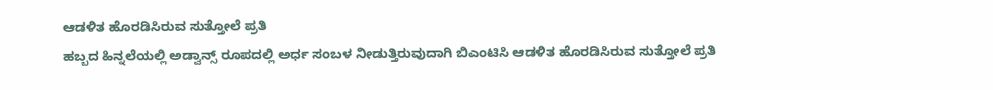ಆಡಳಿತ ಹೊರಡಿಸಿರುವ ಸುತ್ತೋಲೆ ಪ್ರತಿ
ಹಬ್ಬದ ಹಿನ್ನಲೆಯಲ್ಲಿ ಅಡ್ವಾನ್ಸ್ ರೂಪದಲ್ಲಿ ಅರ್ಧ ಸಂಬಳ ನೀಡುತ್ತಿರುವುದಾಗಿ ಬಿಎಂಟಿಸಿ ಆಡಳಿತ ಹೊರಡಿಸಿರುವ ಸುತ್ತೋಲೆ ಪ್ರತಿ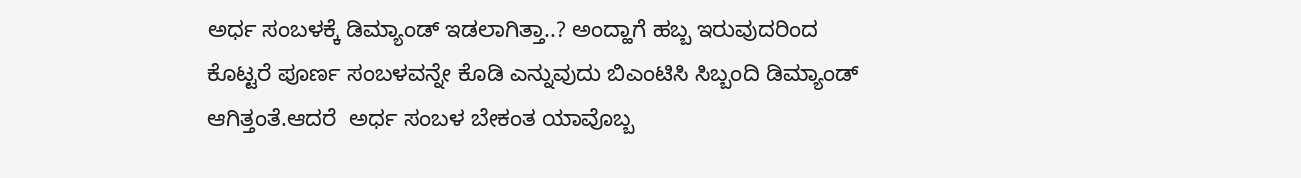ಅರ್ಧ ಸಂಬಳಕ್ಕೆ ಡಿಮ್ಯಾಂಡ್ ಇಡಲಾಗಿತ್ತಾ..? ಅಂದ್ಹಾಗೆ ಹಬ್ಬ ಇರುವುದರಿಂದ ಕೊಟ್ಟರೆ ಪೂರ್ಣ ಸಂಬಳವನ್ನೇ ಕೊಡಿ ಎನ್ನುವುದು ಬಿಎಂಟಿಸಿ ಸಿಬ್ಬಂದಿ ಡಿಮ್ಯಾಂಡ್ ಆಗಿತ್ತಂತೆ.ಆದರೆ  ಅರ್ಧ ಸಂಬಳ ಬೇಕಂತ ಯಾವೊಬ್ಬ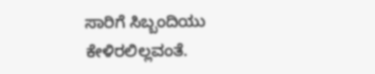ಸಾರಿಗೆ ಸಿಬ್ಬಂದಿಯು ಕೇಳಿರಲಿಲ್ಲವಂತೆ.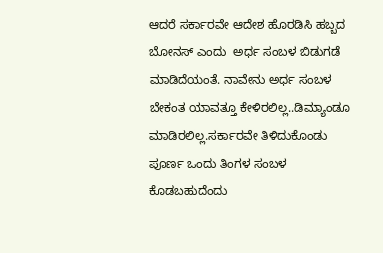ಆದರೆ ಸರ್ಕಾರವೇ ಆದೇಶ ಹೊರಡಿಸಿ ಹಬ್ಬದ ಬೋನಸ್ ಎಂದು  ಅರ್ಧ ಸಂಬಳ ಬಿಡುಗಡೆ ಮಾಡಿದೆಯಂತೆ. ನಾವೇನು ಅರ್ಧ ಸಂಬಳ ಬೇಕಂತ ಯಾವತ್ತೂ ಕೇಳಿರಲಿಲ್ಲ..ಡಿಮ್ಯಾಂಡೂ ಮಾಡಿರಲಿಲ್ಲ.ಸರ್ಕಾರವೇ ತಿಳಿದುಕೊಂಡು ಪೂರ್ಣ ಒಂದು ತಿಂಗಳ ಸಂಬಳ ಕೊಡಬಹುದೆಂದು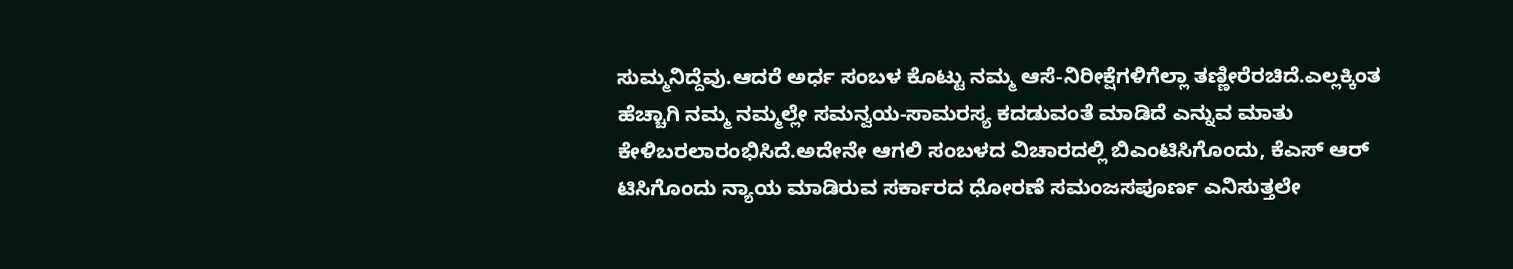ಸುಮ್ಮನಿದ್ದೆವು.ಆದರೆ ಅರ್ಧ ಸಂಬಳ ಕೊಟ್ಟು ನಮ್ಮ ಆಸೆ-ನಿರೀಕ್ಷೆಗಳಿಗೆಲ್ಲಾ ತಣ್ಣೀರೆರಚಿದೆ.ಎಲ್ಲಕ್ಕಿಂತ ಹೆಚ್ಚಾಗಿ ನಮ್ಮ ನಮ್ಮಲ್ಲೇ ಸಮನ್ವಯ-ಸಾಮರಸ್ಯ ಕದಡುವಂತೆ ಮಾಡಿದೆ ಎನ್ನುವ ಮಾತು ಕೇಳಿಬರಲಾರಂಭಿಸಿದೆ.ಅದೇನೇ ಆಗಲಿ ಸಂಬಳದ ವಿಚಾರದಲ್ಲಿ ಬಿಎಂಟಿಸಿಗೊಂದು, ಕೆಎಸ್ ಆರ್ ಟಿಸಿಗೊಂದು ನ್ಯಾಯ ಮಾಡಿರುವ ಸರ್ಕಾರದ ಧೋರಣೆ ಸಮಂಜಸಪೂರ್ಣ ಎನಿಸುತ್ತಲೇ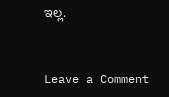ಇಲ್ಲ.


Leave a Comment